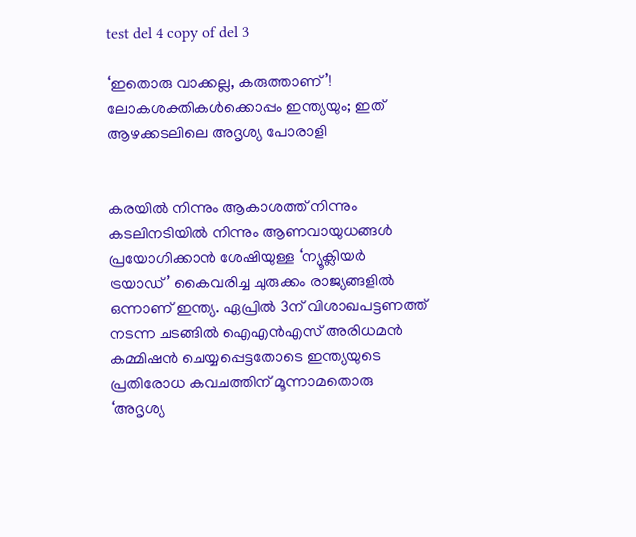test del 4 copy of del 3

‘ഇതൊരു വാക്കല്ല, കരുത്താണ്’! ലോകശക്തികൾക്കൊപ്പം ഇന്ത്യയും; ഇത് ആഴക്കടലിലെ അദൃശ്യ പോരാളി


കരയിൽ നിന്നും ആകാശത്ത് നിന്നും കടലിനടിയിൽ നിന്നും ആണവായുധങ്ങൾ പ്രയോഗിക്കാൻ ശേഷിയുള്ള ‘ന്യൂക്ലിയർ ട്രയാഡ്’ കൈവരിച്ച ചുരുക്കം രാജ്യങ്ങളിൽ ഒന്നാണ് ഇന്ത്യ. ഏപ്രിൽ 3ന് വിശാഖപട്ടണത്ത് നടന്ന ചടങ്ങിൽ ഐഎൻഎസ് അരിധമൻ കമ്മിഷൻ ചെയ്യപ്പെട്ടതോടെ ഇന്ത്യയുടെ പ്രതിരോധ കവചത്തിന് മൂന്നാമതൊരു ‘അദൃശ്യ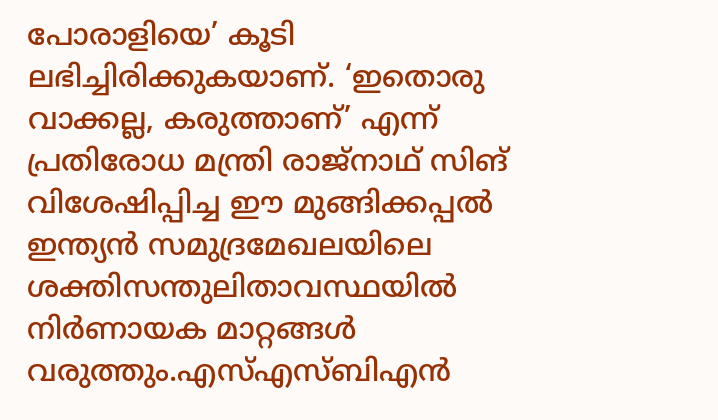പോരാളിയെ’ കൂടി ലഭിച്ചിരിക്കുകയാണ്. ‘ഇതൊരു വാക്കല്ല, കരുത്താണ്’ എന്ന് പ്രതിരോധ മന്ത്രി രാജ്‌നാഥ് സിങ് വിശേഷിപ്പിച്ച ഈ മുങ്ങിക്കപ്പൽ ഇന്ത്യൻ സമുദ്രമേഖലയിലെ ശക്തിസന്തുലിതാവസ്ഥയിൽ നിർണായക മാറ്റങ്ങൾ വരുത്തും.എസ്എസ്ബിഎൻ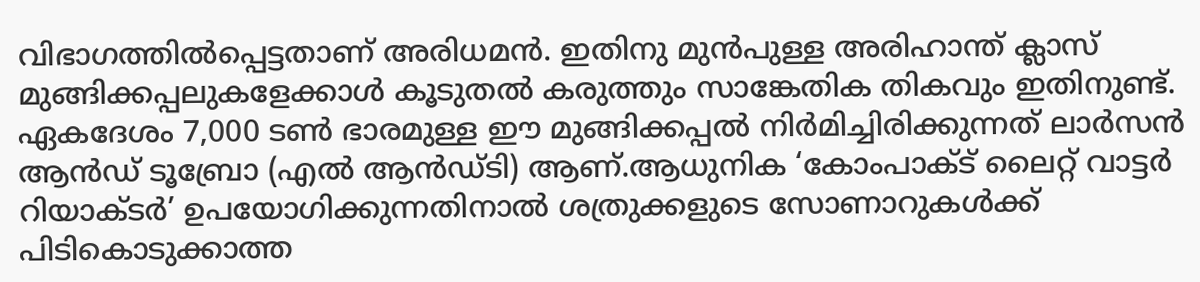വിഭാഗത്തിൽപ്പെട്ടതാണ് അരിധമൻ. ഇതിനു മുൻപുള്ള അരിഹാന്ത് ക്ലാസ് മുങ്ങിക്കപ്പലുകളേക്കാൾ കൂടുതൽ കരുത്തും സാങ്കേതിക തികവും ഇതിനുണ്ട്. ഏകദേശം 7,000 ടൺ ഭാരമുള്ള ഈ മുങ്ങിക്കപ്പൽ നിർമിച്ചിരിക്കുന്നത് ലാർസൻ ആൻഡ് ടൂബ്രോ (എൽ ആൻഡ്ടി) ആണ്.ആധുനിക ‘കോംപാക്ട് ലൈറ്റ് വാട്ടർ റിയാക്ടർ’ ഉപയോഗിക്കുന്നതിനാൽ ശത്രുക്കളുടെ സോണാറുകൾക്ക് പിടികൊടുക്കാത്ത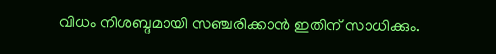വിധം നിശബ്ദമായി സഞ്ചരിക്കാൻ ഇതിന് സാധിക്കും.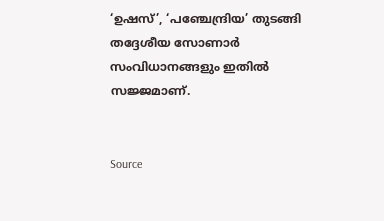‘ഉഷസ്’, ‘പഞ്ചേന്ദ്രിയ’ തുടങ്ങി തദ്ദേശീയ സോണാർ സംവിധാനങ്ങളും ഇതിൽ സജ്ജമാണ്.


Source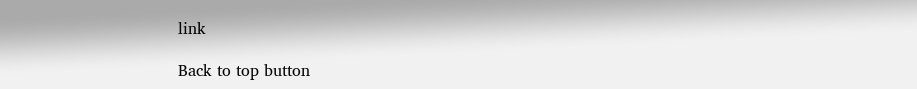link

Back to top button